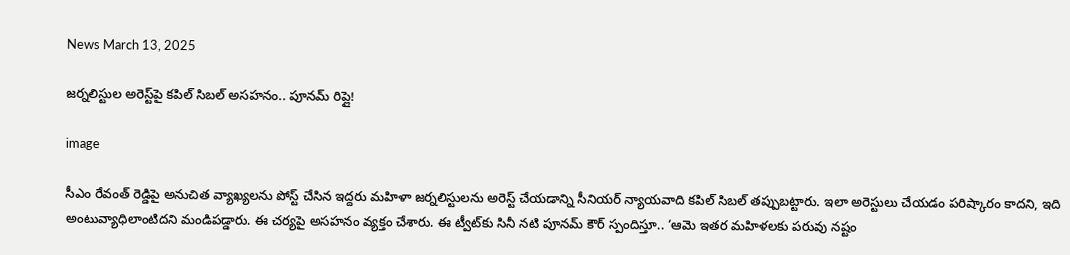News March 13, 2025

జర్నలిస్టుల అరెస్ట్‌పై కపిల్ సిబల్ అసహనం.. పూనమ్ రిప్లై!

image

సీఎం రేవంత్ రెడ్డిపై అనుచిత వ్యాఖ్యలను పోస్ట్ చేసిన ఇద్దరు మహిళా జర్నలిస్టులను అరెస్ట్ చేయడాన్ని సీనియర్ న్యాయవాది కపిల్ సిబల్ తప్పుబట్టారు. ఇలా అరెస్టులు చేయడం పరిష్కారం కాదని, ఇది అంటువ్యాధిలాంటిదని మండిపడ్డారు. ఈ చర్యపై అసహనం వ్యక్తం చేశారు. ఈ ట్వీట్‌కు సినీ నటి పూనమ్ కౌర్ స్పందిస్తూ.. ‘ఆమె ఇతర మహిళలకు పరువు నష్టం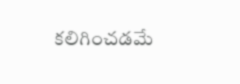కలిగించడమే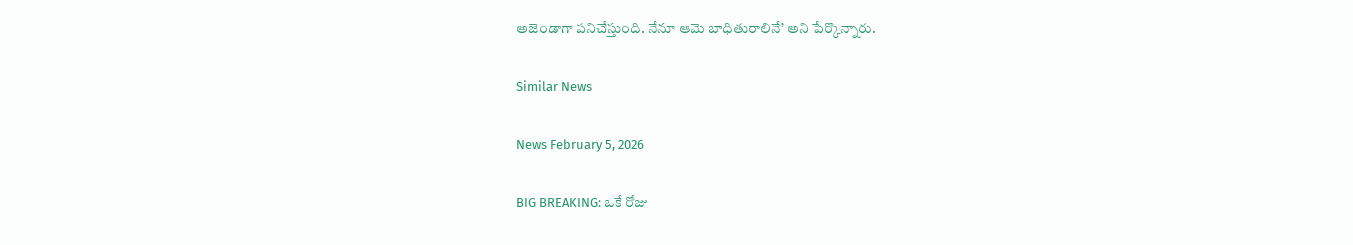అజెండాగా పనిచేస్తుంది. నేనూ ఆమె బాధితురాలినే’ అని పేర్కొన్నారు.

Similar News

News February 5, 2026

BIG BREAKING: ఒకే రోజు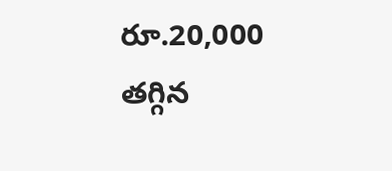రూ.20,000 తగ్గిన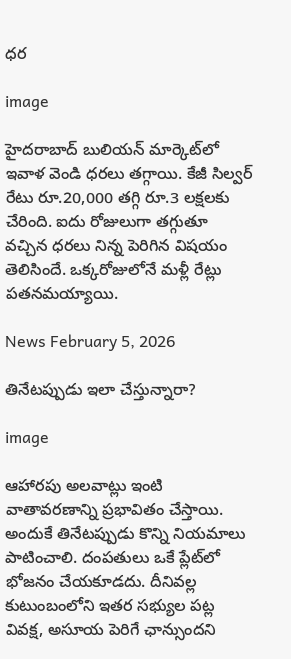ధర

image

హైదరాబాద్ బులియన్ మార్కెట్‌లో ఇవాళ వెండి ధరలు తగ్గాయి. కేజీ సిల్వర్ రేటు రూ.20,000 తగ్గి రూ.3 లక్షలకు చేరింది. ఐదు రోజులుగా తగ్గుతూ వచ్చిన ధరలు నిన్న పెరిగిన విషయం తెలిసిందే. ఒక్కరోజులోనే మళ్లీ రేట్లు పతనమయ్యాయి.

News February 5, 2026

తినేటప్పుడు ఇలా చేస్తున్నారా?

image

ఆహారపు అలవాట్లు ఇంటి వాతావరణాన్ని ప్రభావితం చేస్తాయి. అందుకే తినేటప్పుడు కొన్ని నియమాలు పాటించాలి. దంపతులు ఒకే ప్లేట్‌లో భోజనం చేయకూడదు. దీనివల్ల కుటుంబంలోని ఇతర సభ్యుల పట్ల వివక్ష, అసూయ పెరిగే ఛాన్సుందని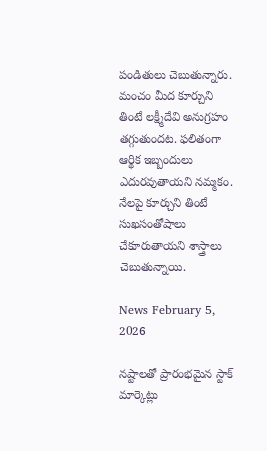పండితులు చెబుతున్నారు. మంచం మీద కూర్చుని తింటే లక్ష్మీదేవి అనుగ్రహం తగ్గుతుందట. ఫలితంగా ఆర్థిక ఇబ్బందులు ఎదురవుతాయని నమ్మకం. నేలపై కూర్చుని తింటే సుఖసంతోషాలు చేకూరుతాయని శాస్త్రాలు చెబుతున్నాయి.

News February 5, 2026

నష్టాలతో ప్రారంభమైన స్టాక్ మార్కెట్లు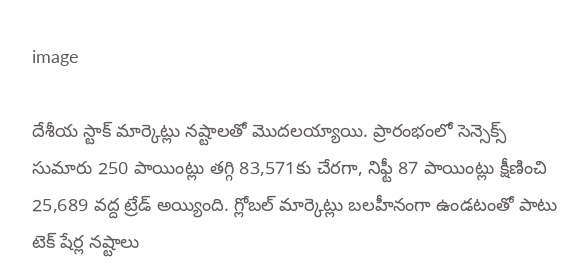image

దేశీయ స్టాక్ మార్కెట్లు నష్టాలతో మొదలయ్యాయి. ప్రారంభంలో సెన్సెక్స్‌ సుమారు 250 పాయింట్లు తగ్గి 83,571కు చేరగా, నిఫ్టీ 87 పాయింట్లు క్షీణించి 25,689 వద్ద ట్రేడ్ అయ్యింది. గ్లోబల్ మార్కెట్లు బలహీనంగా ఉండటంతో పాటు టెక్ షేర్ల నష్టాలు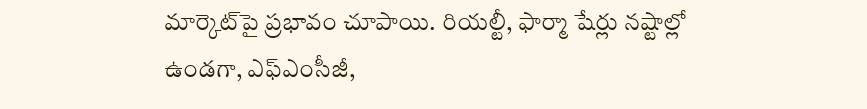మార్కెట్‌పై ప్రభావం చూపాయి. రియల్టీ, ఫార్మా షేర్లు నష్టాల్లో ఉండగా, ఎఫ్‌ఎంసీజీ,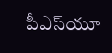పీఎస్‌యూ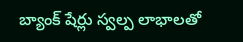బ్యాంక్ షేర్లు స్వల్ప లాభాలతో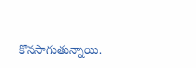కొనసాగుతున్నాయి.